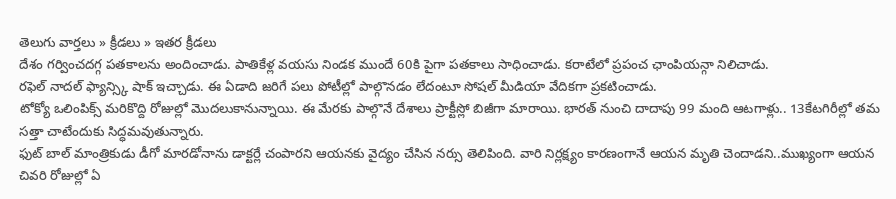తెలుగు వార్తలు » క్రీడలు » ఇతర క్రీడలు
దేశం గర్వించదగ్గ పతకాలను అందించాడు. పాతికేళ్ల వయసు నిండక ముందే 60కి పైగా పతకాలు సాధించాడు. కరాటేలో ప్రపంచ ఛాంపియన్గా నిలిచాడు.
రఫెల్ నాదల్ ఫ్యాన్స్కి షాక్ ఇచ్చాడు. ఈ ఏడాది జరిగే పలు పోటీల్లో పాల్గొనడం లేదంటూ సోషల్ మీడియా వేదికగా ప్రకటించాడు.
టోక్యో ఒలింపిక్స్ మరికొద్ది రోజుల్లో మొదలుకానున్నాయి. ఈ మేరకు పాల్గొనే దేశాలు ప్రాక్టీస్లో బిజీగా మారాయి. భారత్ నుంచి దాదాపు 99 మంది ఆటగాళ్లు.. 13కేటగిరీల్లో తమ సత్తా చాటేందుకు సిద్ధమవుతున్నారు.
ఫుట్ బాల్ మాంత్రికుడు డీగో మారడోనాను డాక్టర్లే చంపారని ఆయనకు వైద్యం చేసిన నర్సు తెలిపింది. వారి నిర్లక్ష్యం కారణంగానే ఆయన మృతి చెందాడని..ముఖ్యంగా ఆయన చివరి రోజుల్లో ఏ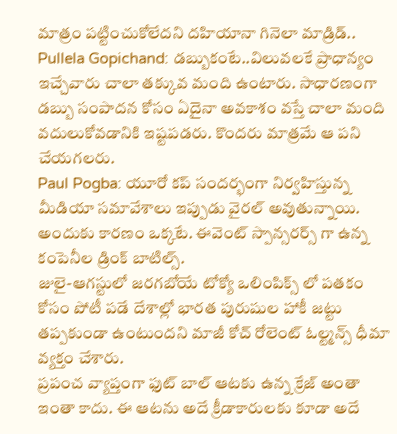మాత్రం పట్టించుకోలేదని దహియానా గినెలా మాడ్రిడ్..
Pullela Gopichand: డబ్బుకంటే..విలువలకే ప్రాధాన్యం ఇచ్చేవారు చాలా తక్కువ మంది ఉంటారు. సాధారణంగా డబ్బు సంపాదన కోసం ఏదైనా అవకాశం వస్తే చాలా మంది వదులుకోవడానికి ఇష్టపడరు. కొందరు మాత్రమే ఆ పని చేయగలరు.
Paul Pogba: యూరో కప్ సందర్భంగా నిర్వహిస్తున్న మీడియా సమావేశాలు ఇప్పుడు వైరల్ అవుతున్నాయి. అందుకు కారణం ఒక్కటే. ఈవెంట్ స్పాన్సరర్స్ గా ఉన్న కంపెనీల డ్రింక్ బాటిల్స్.
జులై-ఆగస్టులో జరగబోయే టోక్యో ఒలింపిక్స్ లో పతకం కోసం పోటీ పడే దేశాల్లో భారత పురుషుల హాకీ జట్టు తప్పకుండా ఉంటుందని మాజీ కోచ్ రోలెంట్ ఓల్ట్మన్స్ ధీమా వ్యక్తం చేశారు.
ప్రపంచ వ్యాప్తంగా ఫుట్ బాల్ ఆటకు ఉన్న క్రేజ్ అంతా ఇంతా కాదు. ఈ ఆటను అదే క్రీడాకారులకు కూడా అదే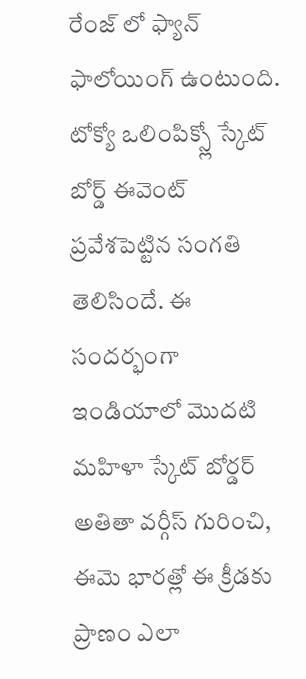రేంజ్ లో ఫ్యాన్ ఫాలోయింగ్ ఉంటుంది.
టోక్యో ఒలింపిక్స్లో స్కేట్ బోర్డ్ ఈవెంట్ ప్రవేశపెట్టిన సంగతి తెలిసిందే. ఈ సందర్భంగా ఇండియాలో మొదటి మహిళా స్కేట్ బోర్డర్ అతితా వర్గీస్ గురించి, ఈమె భారత్లో ఈ క్రీడకు ప్రాణం ఎలా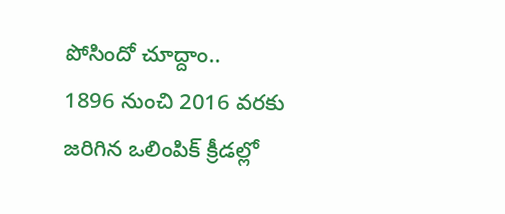పోసిందో చూద్దాం..
1896 నుంచి 2016 వరకు జరిగిన ఒలింపిక్ క్రీడల్లో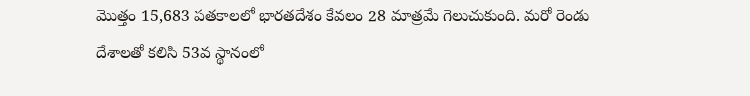మొత్తం 15,683 పతకాలలో భారతదేశం కేవలం 28 మాత్రమే గెలుచుకుంది. మరో రెండు దేశాలతో కలిసి 53వ స్థానంలో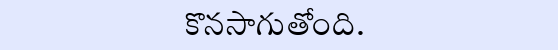కొనసాగుతోంది.